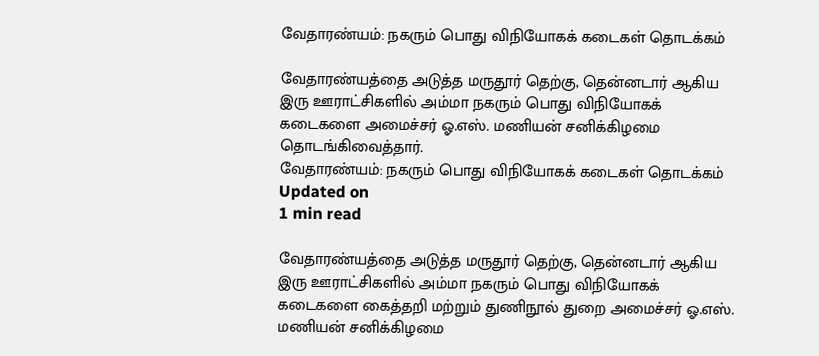வேதாரண்யம்: நகரும் பொது விநியோகக் கடைகள் தொடக்கம்

வேதாரண்யத்தை அடுத்த மருதூர் தெற்கு, தென்னடார் ஆகிய இரு ஊராட்சிகளில் அம்மா நகரும் பொது விநியோகக் கடைகளை அமைச்சர் ஓ.எஸ். மணியன் சனிக்கிழமை தொடங்கிவைத்தார்.
வேதாரண்யம்: நகரும் பொது விநியோகக் கடைகள் தொடக்கம்
Updated on
1 min read

வேதாரண்யத்தை அடுத்த மருதூர் தெற்கு, தென்னடார் ஆகிய இரு ஊராட்சிகளில் அம்மா நகரும் பொது விநியோகக் கடைகளை கைத்தறி மற்றும் துணிநூல் துறை அமைச்சர் ஓ.எஸ். மணியன் சனிக்கிழமை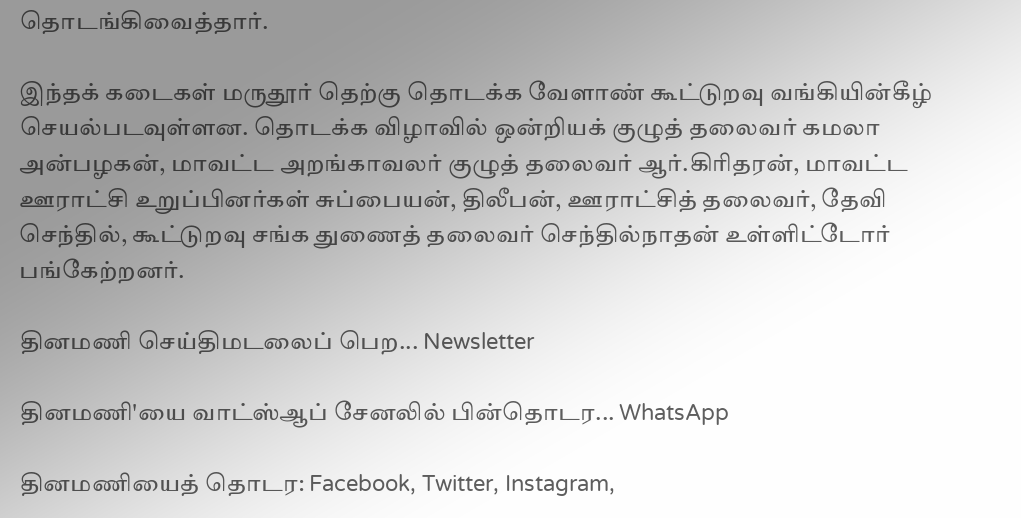தொடங்கிவைத்தார்.

இந்தக் கடைகள் மருதூர் தெற்கு தொடக்க வேளாண் கூட்டுறவு வங்கியின்கீழ் செயல்படவுள்ளன. தொடக்க விழாவில் ஒன்றியக் குழுத் தலைவர் கமலா அன்பழகன், மாவட்ட அறங்காவலர் குழுத் தலைவர் ஆர்.கிரிதரன், மாவட்ட ஊராட்சி உறுப்பினர்கள் சுப்பையன், திலீபன், ஊராட்சித் தலைவர், தேவி செந்தில், கூட்டுறவு சங்க துணைத் தலைவர் செந்தில்நாதன் உள்ளிட்டோர் பங்கேற்றனர்.

தினமணி செய்திமடலைப் பெற... Newsletter

தினமணி'யை வாட்ஸ்ஆப் சேனலில் பின்தொடர... WhatsApp

தினமணியைத் தொடர: Facebook, Twitter, Instagram,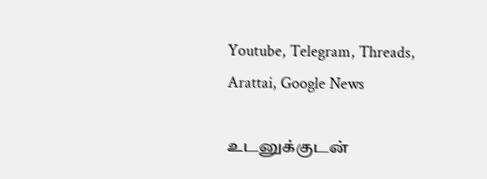Youtube, Telegram, Threads, Arattai, Google News

உடனுக்குடன்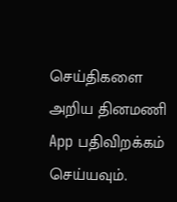செய்திகளை அறிய தினமணி App பதிவிறக்கம் செய்யவும்.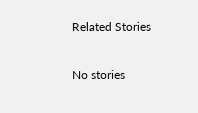Related Stories

No stories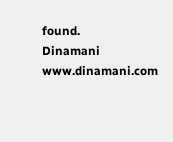found.
Dinamani
www.dinamani.com